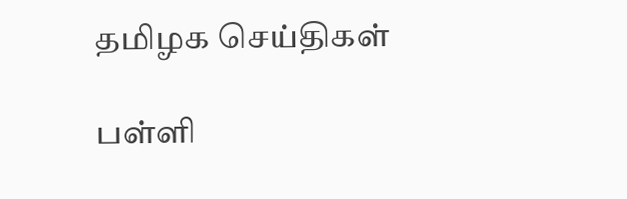தமிழக செய்திகள்

பள்ளி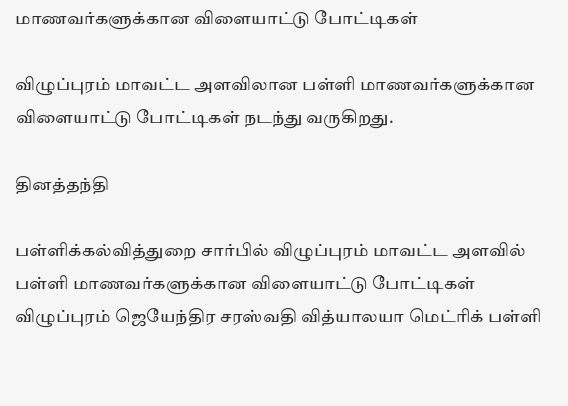மாணவர்களுக்கான விளையாட்டு போட்டிகள்

விழுப்புரம் மாவட்ட அளவிலான பள்ளி மாணவர்களுக்கான விளையாட்டு போட்டிகள் நடந்து வருகிறது.

தினத்தந்தி

பள்ளிக்கல்வித்துறை சார்பில் விழுப்புரம் மாவட்ட அளவில் பள்ளி மாணவர்களுக்கான விளையாட்டு போட்டிகள் விழுப்புரம் ஜெயேந்திர சரஸ்வதி வித்யாலயா மெட்ரிக் பள்ளி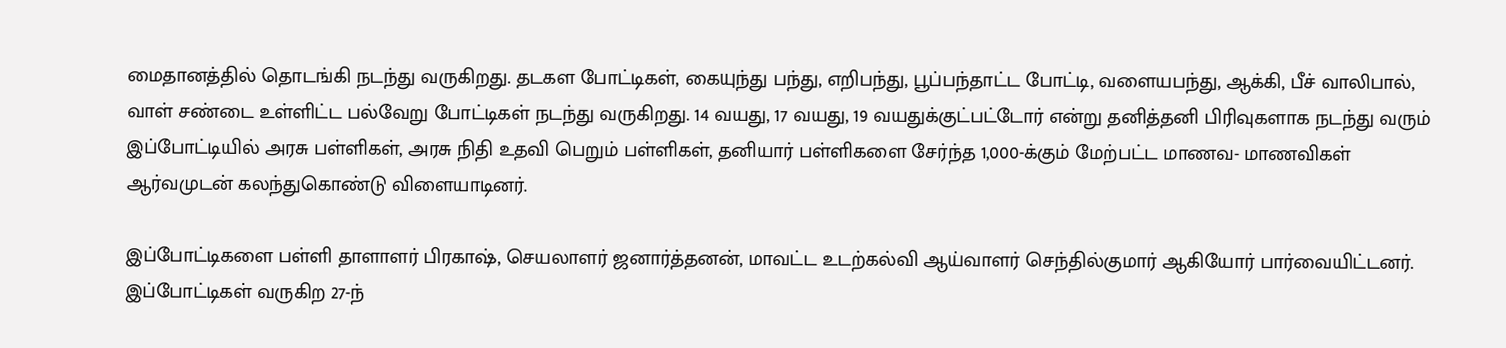மைதானத்தில் தொடங்கி நடந்து வருகிறது. தடகள போட்டிகள், கையுந்து பந்து, எறிபந்து, பூப்பந்தாட்ட போட்டி, வளையபந்து, ஆக்கி, பீச் வாலிபால், வாள் சண்டை உள்ளிட்ட பல்வேறு போட்டிகள் நடந்து வருகிறது. 14 வயது, 17 வயது, 19 வயதுக்குட்பட்டோர் என்று தனித்தனி பிரிவுகளாக நடந்து வரும் இப்போட்டியில் அரசு பள்ளிகள், அரசு நிதி உதவி பெறும் பள்ளிகள், தனியார் பள்ளிகளை சேர்ந்த 1,000-க்கும் மேற்பட்ட மாணவ- மாணவிகள் ஆர்வமுடன் கலந்துகொண்டு விளையாடினர்.

இப்போட்டிகளை பள்ளி தாளாளர் பிரகாஷ், செயலாளர் ஜனார்த்தனன், மாவட்ட உடற்கல்வி ஆய்வாளர் செந்தில்குமார் ஆகியோர் பார்வையிட்டனர். இப்போட்டிகள் வருகிற 27-ந்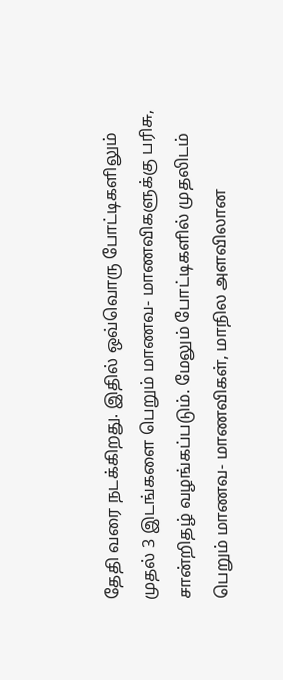தேதி வரை நடக்கிறது. இதில் ஒவ்வொரு போட்டிகளிலும் முதல் 3 இடங்களை பெறும் மாணவ- மாணவிகளுக்கு பரிசு, சான்றிதழ் வழங்கப்படும். மேலும் போட்டிகளில் முதலிடம் பெறும் மாணவ- மாணவிகள், மாநில அளவிலான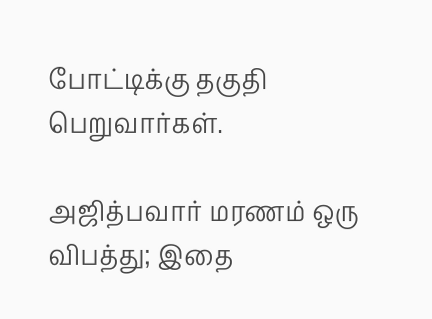போட்டிக்கு தகுதி பெறுவார்கள்.

அஜித்பவார் மரணம் ஒரு விபத்து; இதை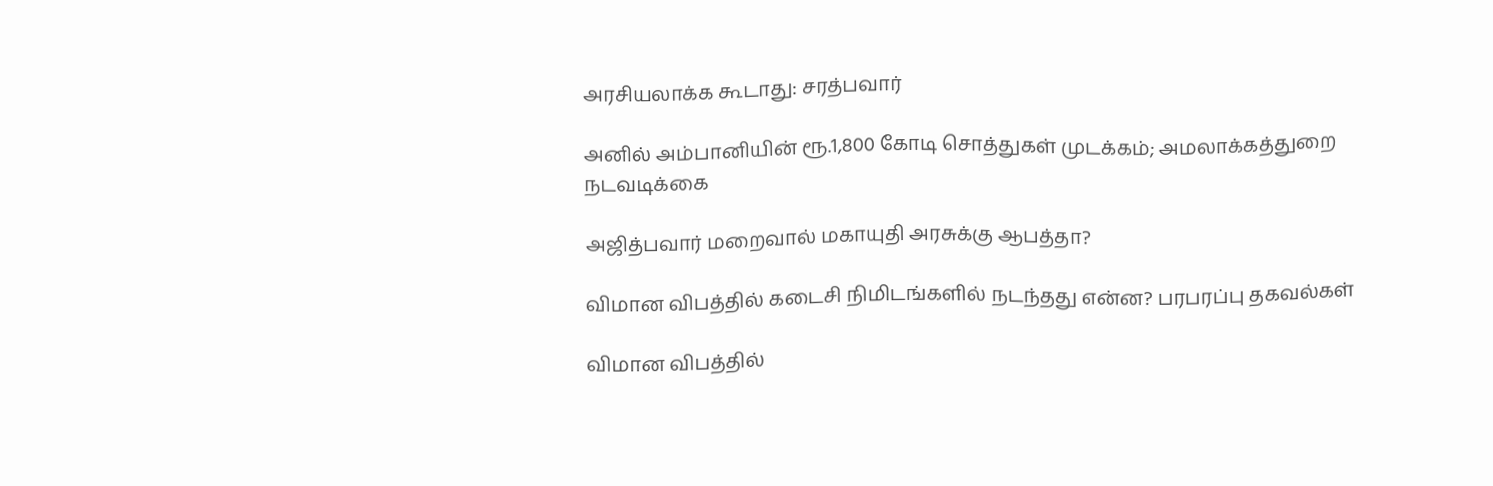அரசியலாக்க கூடாது: சரத்பவார்

அனில் அம்பானியின் ரூ.1,800 கோடி சொத்துகள் முடக்கம்; அமலாக்கத்துறை நடவடிக்கை

அஜித்பவார் மறைவால் மகாயுதி அரசுக்கு ஆபத்தா?

விமான விபத்தில் கடைசி நிமிடங்களில் நடந்தது என்ன? பரபரப்பு தகவல்கள்

விமான விபத்தில்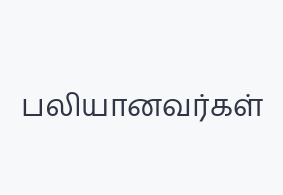பலியானவர்கள்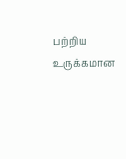பற்றிய உருக்கமான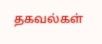தகவல்கள்